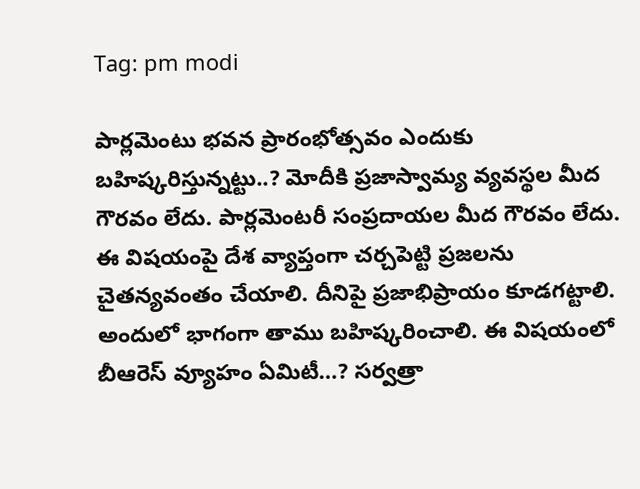Tag: pm modi

పార్లమెంటు భవన ప్రారంభోత్సవం ఎందుకు బహిష్కరిస్తున్నట్టు..? మోదీకి ప్రజాస్వామ్య వ్యవస్థల మీద గౌరవం లేదు. పార్లమెంటరీ సంప్రదాయల మీద గౌరవం లేదు. ఈ విషయంపై దేశ వ్యాప్తంగా చర్చపెట్టి ప్రజలను చైతన్యవంతం చేయాలి. దీనిపై ప్రజాభిప్రాయం కూడగట్టాలి. అందులో భాగంగా తాము బహిష్కరించాలి. ఈ విషయంలో బీఆరెస్‌ వ్యూహం ఏమిటీ…? సర్వత్రా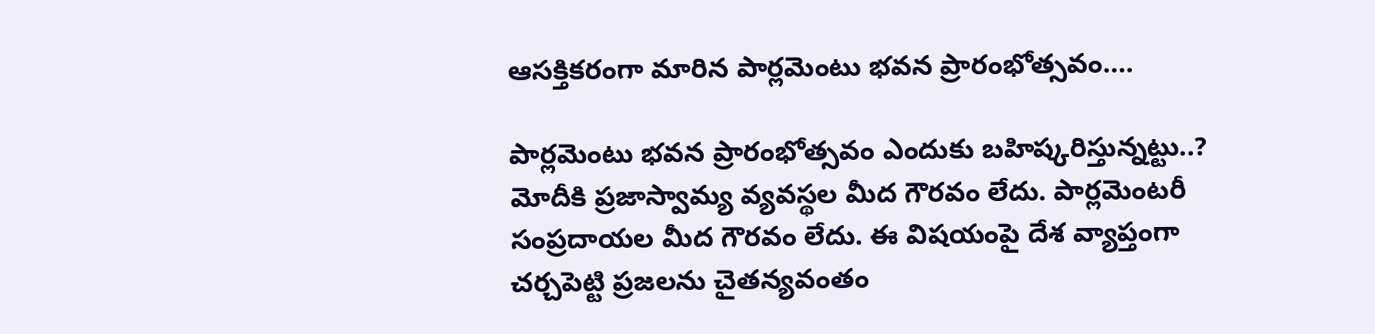ఆసక్తికరంగా మారిన పార్లమెంటు భవన ప్రారంభోత్సవం….

పార్లమెంటు భవన ప్రారంభోత్సవం ఎందుకు బహిష్కరిస్తున్నట్టు..? మోదీకి ప్రజాస్వామ్య వ్యవస్థల మీద గౌరవం లేదు. పార్లమెంటరీ సంప్రదాయల మీద గౌరవం లేదు. ఈ విషయంపై దేశ వ్యాప్తంగా చర్చపెట్టి ప్రజలను చైతన్యవంతం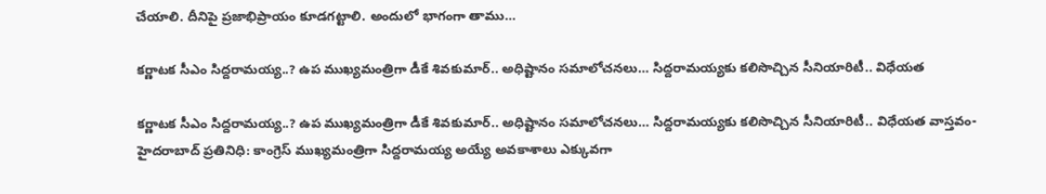చేయాలి. దీనిపై ప్రజాభిప్రాయం కూడగట్టాలి. అందులో భాగంగా తాము…

కర్ణాటక సీఎం సిద్దరామయ్య..? ఉప ముఖ్యమంత్రిగా డీకే శివకుమార్‌.. అధిష్టానం సమాలోచనలు… సిద్దరామయ్యకు కలిసొచ్చిన సీనియారిటీ.. విధేయత

కర్ణాటక సీఎం సిద్దరామయ్య..? ఉప ముఖ్యమంత్రిగా డీకే శివకుమార్‌.. అధిష్టానం సమాలోచనలు… సిద్దరామయ్యకు కలిసొచ్చిన సీనియారిటీ.. విధేయత వాస్తవం- హైదరాబాద్ ప్రతినిధి: కాంగ్రెస్‌ ముఖ్యమంత్రిగా సిద్దరామయ్య అయ్యే అవకాశాలు ఎక్కువగా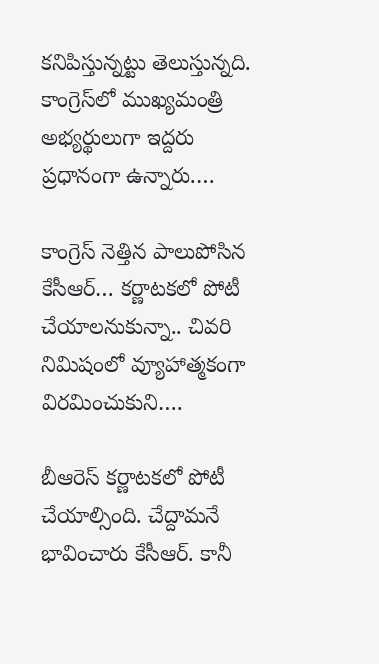కనిపిస్తున్నట్టు తెలుస్తున్నది. కాంగ్రెస్‌లో ముఖ్యమంత్రి అభ్యర్థులుగా ఇద్దరు ప్రధానంగా ఉన్నారు.…

కాంగ్రెస్‌ నెత్తిన పాలుపోసిన కేసీఆర్‌… కర్ణాటకలో పోటీ చేయాలనుకున్నా.. చివరి నిమిషంలో వ్యూహాత్మకంగా విరమించుకుని….

బీఆరెస్‌ కర్ణాటకలో పోటీ చేయాల్సింది. చేద్దామనే భావించారు కేసీఆర్‌. కానీ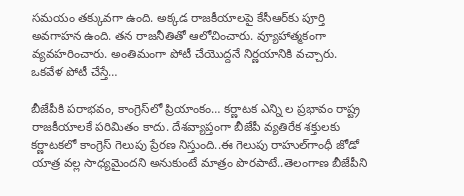సమయం తక్కువగా ఉంది. అక్కడ రాజకీయాలపై కేసీఆర్‌కు పూర్తి అవగాహన ఉంది. తన రాజనీతితో ఆలోచించారు. వ్యూహాత్మకంగా వ్యవహరించారు. అంతిమంగా పోటీ చేయొద్దనే నిర్ణయానికి వచ్చారు. ఒకవేళ పోటీ చేస్తే…

బీజేపీకి పరాభవం, కాంగ్రెస్‌లో ప్రియాంకం… కర్ణాటక ఎన్ని ల ప్రభావం రాష్ట్ర రాజకీయాలకే పరిమితం కాదు. దేశవ్యాప్తంగా బీజేపీ వ్యతిరేక శక్తులకు కర్ణాటకలో కాంగ్రెస్ గెలుపు ప్రేరణ నిస్తుంది..ఈ గెలుపు రాహుల్‌గాంధీ జోడో యాత్ర వల్ల సాధ్యమైందని అనుకుంటే మాత్రం పొరపాటే..తెలంగాణ బీజేపీని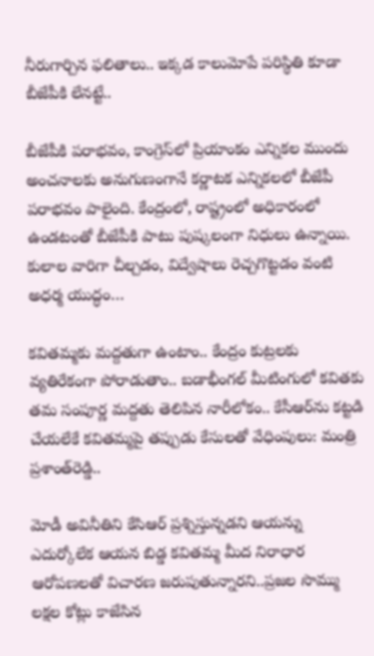నీరుగార్చిన ఫలితాలు.. ఇక్కడ కాలుమోపే పరిస్థితి కూడా బీజేపీకి లేనట్టే..

బీజేపీకి పరాభవం, కాంగ్రెస్‌లో ప్రియాంకం ఎన్నికల ముందు అంచనాలకు అనుగుణంగానే కర్ణాటక ఎన్నికలలో బీజేపీ పరాభవం పాలైంది. కేంద్రంలో, రాష్ట్రంలో అధికారంలో ఉండటంతో బీజేపీకి పాటు పుష్కలంగా నిధులు ఉన్నాయి. కులాల వారిగా చీల్చడం, విద్వేషాలు రెచ్చగొట్టడం వంటి అధర్మ యుద్ధం…

కవితమ్మకు మద్దతుగా ఉంటాం.. కేంద్రం కుట్రలకు వ్యతిరేకంగా పోరాడుతాం.. బడాభీంగల్‌ మీటింగులో కవితకు తమ సంపూర్ణ మద్దతు తెలిపిన నారీలోకం.. కేసీఆర్‌ను కట్టడి చేయలేకే కవితమ్మపై తప్పుడు కేసులతో వేధింపులు: మంత్రి ప్రశాంత్‌రెడ్డి..

మోడీ అవినీతిని కేసిఆర్ ప్రశ్నిస్తున్నడని ఆయన్ను ఎదుర్కోలేక ఆయన బిడ్డ కవితమ్మ మీద నిరాధార ఆరోపణలతో విచారణ జరుపుతున్నారని..ప్రజల సొమ్ము లక్షల కోట్లు కాజేసిన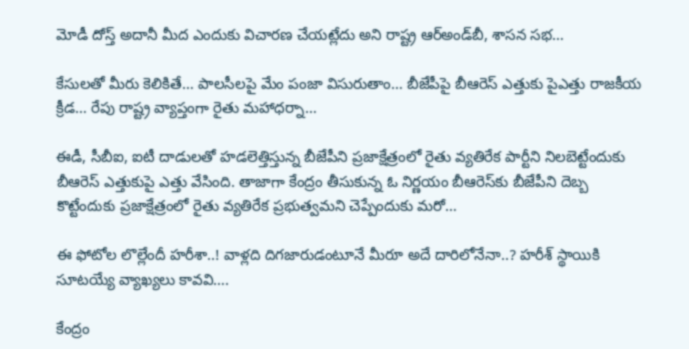మోడీ దోస్త్ అదానీ మీద ఎందుకు విచారణ చేయట్లేదు అని రాష్ట్ర ఆర్అండ్‌బీ, శాసన సభ…

కేసులతో మీరు కెలికితే… పాలసీలపై మేం పంజా విసురుతాం… బీజేపీపై బీఆరెస్‌ ఎత్తుకు పైఎత్తు రాజకీయ క్రీడ… రేపు రాష్ట్ర వ్యాప్తంగా రైతు మహాధర్నా…

ఈడీ, సీబీఐ, ఐటీ దాడులతో హడలెత్తిస్తున్న బీజేపీని ప్రజాక్షేత్రంలో రైతు వ్యతిరేక పార్టీని నిలబెట్టేందుకు బీఆరెస్‌ ఎత్తుకుపై ఎత్తు వేసింది. తాజాగా కేంద్రం తీసుకున్న ఓ నిర్ణయం బీఆరెస్‌కు బీజేపీని దెబ్బ కొట్టేందుకు ప్రజాక్షేత్రంలో రైతు వ్యతిరేక ప్రభుత్వమని చెప్పేందుకు మరో…

ఈ ఫోటోల లొల్లేందీ హ‌రీశా..! వాళ్ల‌ది దిగ‌జారుడంటూనే మీరూ అదే దారిలోనేనా..? హ‌రీశ్ స్థాయికి సూట‌య్యే వ్యాఖ్య‌లు కావ‌వి….

కేంద్రం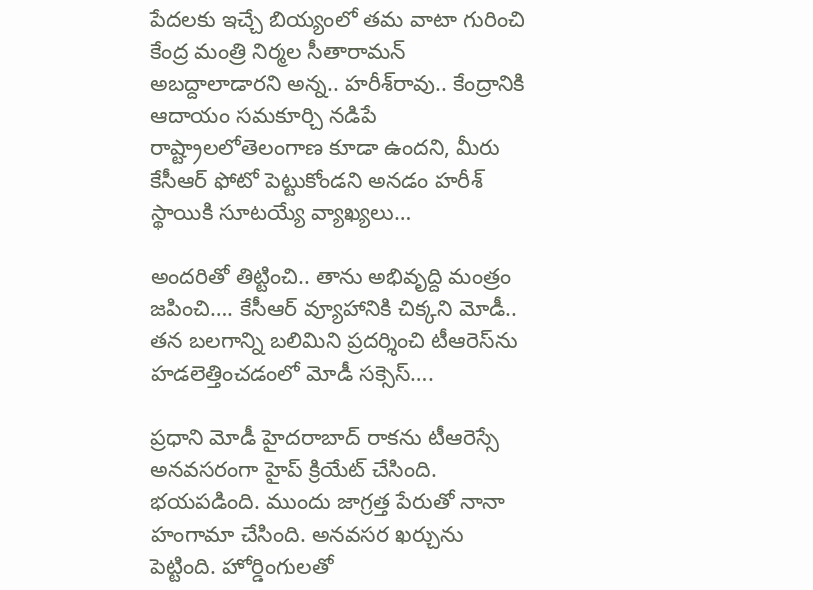పేద‌ల‌కు ఇచ్చే బియ్యంలో త‌మ వాటా గురించి కేంద్ర మంత్రి నిర్మ‌ల సీతారామ‌న్ అబ‌ద్దాలాడార‌ని అన్న‌.. హ‌రీశ్‌రావు.. కేంద్రానికి ఆదాయం స‌మ‌కూర్చి న‌డిపే రాష్ట్రాల‌లోతెలంగాణ కూడా ఉంద‌ని, మీరు కేసీఆర్ ఫోటో పెట్టుకోండ‌ని అన‌డం హ‌రీశ్ స్థాయికి సూట‌య్యే వ్యాఖ్య‌లు…

అంద‌రితో తిట్టించి.. తాను అభివృద్ది మంత్రం జ‌పించి…. కేసీఆర్ వ్యూహానికి చిక్క‌ని మోడీ.. త‌న బ‌ల‌గాన్ని బ‌లిమిని ప్రద‌ర్శించి టీఆరెస్‌ను హ‌డ‌లెత్తించ‌డంలో మోడీ స‌క్సెస్….

ప్ర‌ధాని మోడీ హైద‌రాబాద్ రాక‌ను టీఆరెస్సే అన‌వ‌స‌రంగా హైప్ క్రియేట్ చేసింది. భ‌య‌ప‌డింది. ముందు జాగ్ర‌త్త పేరుతో నానా హంగామా చేసింది. అన‌వ‌స‌ర ఖ‌ర్చును పెట్టింది. హోర్డింగుల‌తో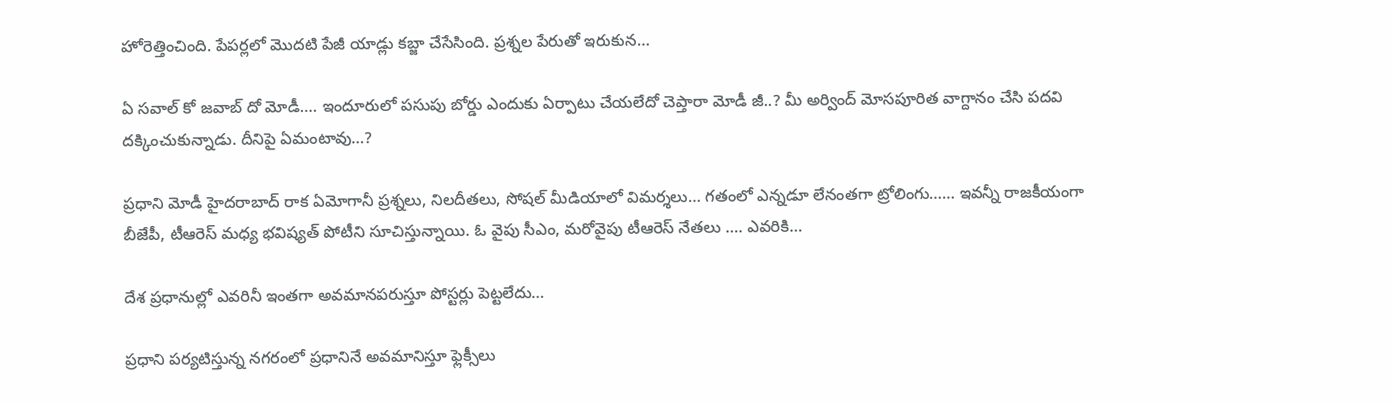హోరెత్తించింది. పేప‌ర్ల‌లో మొద‌టి పేజీ యాడ్లు క‌బ్జా చేసేసింది. ప్ర‌శ్న‌ల పేరుతో ఇరుకున…

ఏ స‌వాల్ కో జ‌వాబ్ దో మోడీ…. ఇందూరులో ప‌సుపు బోర్డు ఎందుకు ఏర్పాటు చేయ‌లేదో చెప్తారా మోడీ జీ..? మీ అర్వింద్ మోస‌పూరిత వాగ్దానం చేసి ప‌ద‌వి ద‌క్కించుకున్నాడు. దీనిపై ఏమంటావు…?

ప్ర‌ధాని మోడీ హైద‌రాబాద్ రాక ఏమోగానీ ప్ర‌శ్న‌లు, నిల‌దీత‌లు, సోష‌ల్ మీడియాలో విమ‌ర్శ‌లు… గతంలో ఎన్న‌డూ లేనంత‌గా ట్రోలింగు…… ఇవ‌న్నీ రాజ‌కీయంగా బీజేపీ, టీఆరెస్ మ‌ధ్య భ‌విష్య‌త్ పోటీని సూచిస్తున్నాయి. ఓ వైపు సీఎం, మ‌రోవైపు టీఆరెస్ నేత‌లు …. ఎవ‌రికి…

దేశ ప్ర‌ధానుల్లో ఎవ‌రినీ ఇంత‌గా అవ‌మాన‌ప‌రుస్తూ పోస్ట‌ర్లు పెట్ట‌లేదు…

ప్రధాని పర్యటిస్తున్న నగరంలో ప్రధానినే అవమానిస్తూ ఫ్లెక్సీలు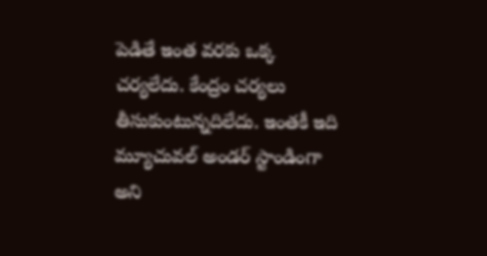పెడితే ఇంత వరకు ఒక్క చర్యలేదు. కేంద్రం చర్యలు తీసుకుంటున్నదిలేదు. ఇంతకీ ఇది మ్యూచువల్ అండర్ స్టాండింగా అని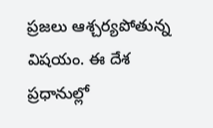ప్రజలు ఆశ్చర్యపోతున్న విషయం. ఈ దేశ ప్రధానుల్లో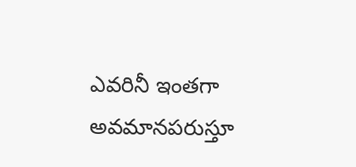ఎవరినీ ఇంతగా అవమానపరుస్తూ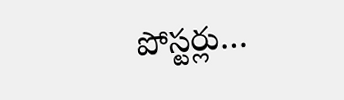పోస్టర్లు…